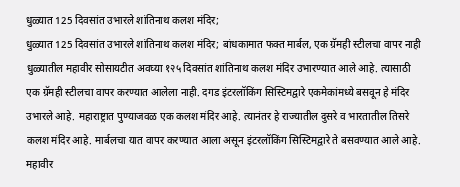धुळ्यात 125 दिवसांत उभारले शांतिनाथ कलश मंदिर;
धुळ्यात 125 दिवसांत उभारले शांतिनाथ कलश मंदिर; बांधकामात फक्त मार्बल, एक ग्रॅमही स्टीलचा वापर नाही
धुळ्यातील महावीर सोसायटीत अवघ्या १२५ दिवसांत शांतिनाथ कलश मंदिर उभारण्यात आले आहे. त्यासाठी एक ग्रॅमही स्टीलचा वापर करण्यात आलेला नाही. दगड इंटरलॉकिंग सिस्टिमद्वारे एकमेकांमध्ये बसवून हे मंदिर उभारले आहे. महाराष्ट्रात पुण्याजवळ एक कलश मंदिर आहे. त्यानंतर हे राज्यातील दुसरे व भारतातील तिसरे कलश मंदिर आहे. मार्बलचा यात वापर करण्यात आला असून इंटरलॉकिंग सिस्टिमद्वारे ते बसवण्यात आले आहे.
महावीर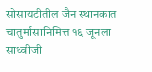सोसायटीतील जैन स्थानकात चातुर्मासानिमित्त १६ जूनला साध्वीजी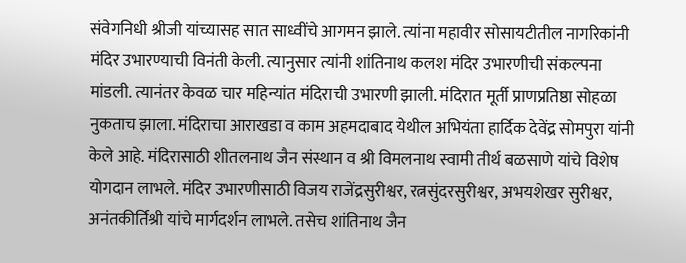संवेगनिधी श्रीजी यांच्यासह सात साध्वींचे आगमन झाले. त्यांना महावीर सोसायटीतील नागरिकांनी मंदिर उभारण्याची विनंती केली. त्यानुसार त्यांनी शांतिनाथ कलश मंदिर उभारणीची संकल्पना मांडली. त्यानंतर केवळ चार महिन्यांत मंदिराची उभारणी झाली. मंदिरात मूर्ती प्राणप्रतिष्ठा सोहळा नुकताच झाला. मंदिराचा आराखडा व काम अहमदाबाद येथील अभियंता हार्दिक देवेंद्र सोमपुरा यांनी केले आहे. मंदिरासाठी शीतलनाथ जैन संस्थान व श्री विमलनाथ स्वामी तीर्थ बळसाणे यांचे विशेष योगदान लाभले. मंदिर उभारणीसाठी विजय राजेंद्रसुरीश्वर, रत्नसुंदरसुरीश्वर, अभयशेखर सुरीश्वर, अनंतकीर्तिश्री यांचे मार्गदर्शन लाभले. तसेच शांतिनाथ जैन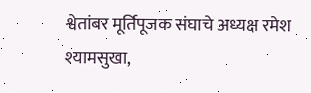श्वेतांबर मूर्तिपूजक संघाचे अध्यक्ष रमेश श्यामसुखा,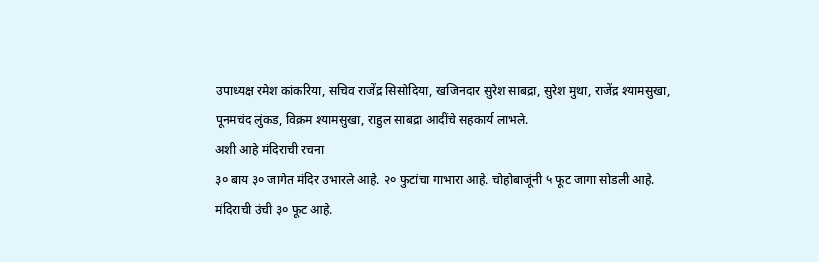उपाध्यक्ष रमेश कांकरिया, सचिव राजेंद्र सिसोदिया, खजिनदार सुरेश साबद्रा, सुरेश मुथा, राजेंद्र श्यामसुखा, पूनमचंद लुंकड, विक्रम श्यामसुखा, राहुल साबद्रा आदींचे सहकार्य लाभले.
अशी आहे मंदिराची रचना
३० बाय ३० जागेत मंदिर उभारले आहे. २० फुटांचा गाभारा आहे. चोहोबाजूंनी ५ फूट जागा सोडली आहे. मंदिराची उंची ३० फूट आहे.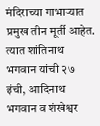मंदिराच्या गाभाऱ्यात प्रमुख तीन मूर्ती आहेत. त्यात शांतिनाथ भगवान यांची २७ इंची, आदिनाथ भगवान व शंखेश्वर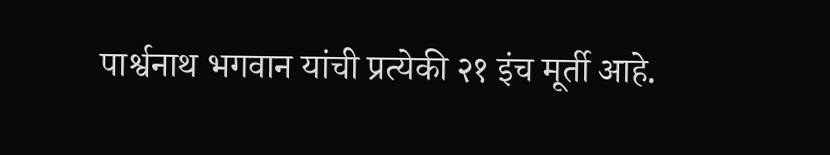पार्श्वनाथ भगवान यांची प्रत्येकी २१ इंच मूर्ती आहे.